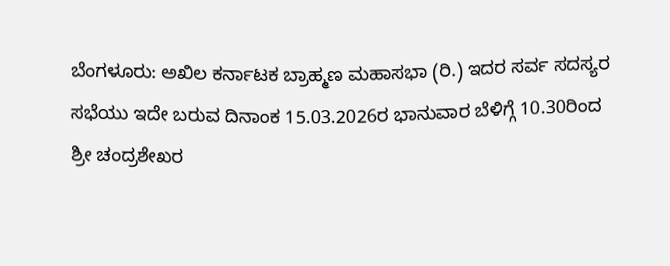ಬೆಂಗಳೂರು: ಅಖಿಲ ಕರ್ನಾಟಕ ಬ್ರಾಹ್ಮಣ ಮಹಾಸಭಾ (ರಿ.) ಇದರ ಸರ್ವ ಸದಸ್ಯರ ಸಭೆಯು ಇದೇ ಬರುವ ದಿನಾಂಕ 15.03.2026ರ ಭಾನುವಾರ ಬೆಳಿಗ್ಗೆ 10.30ರಿಂದ ಶ್ರೀ ಚಂದ್ರಶೇಖರ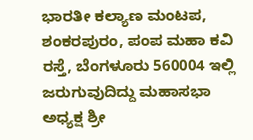ಭಾರತೀ ಕಲ್ಯಾಣ ಮಂಟಪ, ಶಂಕರಪುರಂ, ಪಂಪ ಮಹಾ ಕವಿ ರಸ್ತೆ, ಬೆಂಗಳೂರು 560004 ಇಲ್ಲಿ ಜರುಗುವುದಿದ್ದು ಮಹಾಸಭಾ ಅಧ್ಯಕ್ಷ ಶ್ರೀ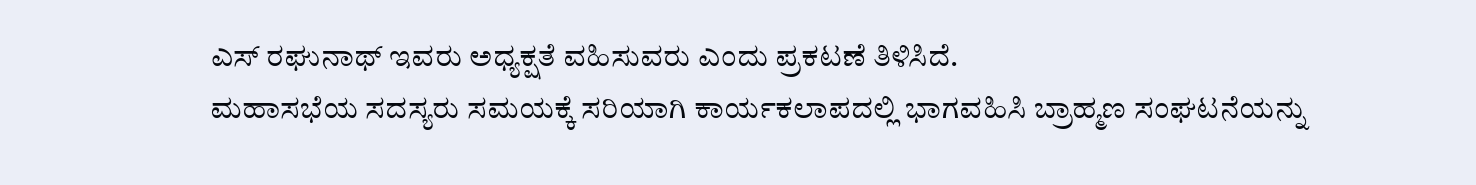ಎಸ್ ರಘುನಾಥ್ ಇವರು ಅಧ್ಯಕ್ಷತೆ ವಹಿಸುವರು ಎಂದು ಪ್ರಕಟಣೆ ತಿಳಿಸಿದೆ.
ಮಹಾಸಭೆಯ ಸದಸ್ಯರು ಸಮಯಕ್ಕೆ ಸರಿಯಾಗಿ ಕಾರ್ಯಕಲಾಪದಲ್ಲಿ ಭಾಗವಹಿಸಿ ಬ್ರಾಹ್ಮಣ ಸಂಘಟನೆಯನ್ನು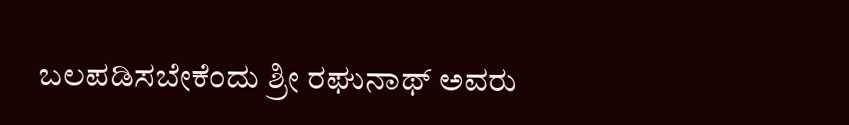ಬಲಪಡಿಸಬೇಕೆಂದು ಶ್ರೀ ರಘುನಾಥ್ ಅವರು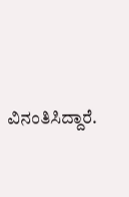ವಿನಂತಿಸಿದ್ದಾರೆ.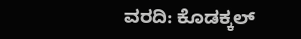ವರದಿ: ಕೊಡಕ್ಕಲ್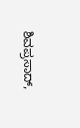ಶಿವಪ್ರಸಾದ್,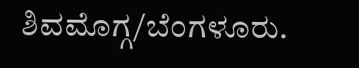ಶಿವಮೊಗ್ಗ/ಬೆಂಗಳೂರು.